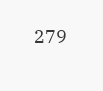279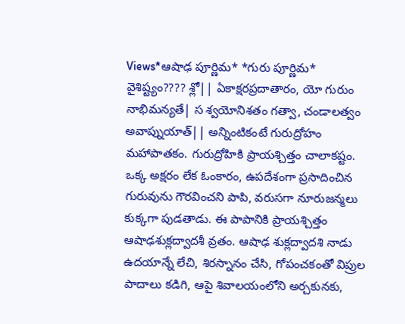Views*ఆషాఢ పూర్ణిమ* *గురు పూర్ణిమ* వైశిష్ట్యం???? శ్లో|| ఏకాక్షరప్రదాతారం, యో గురుం నాభిమన్యతే| స శ్వయోనిశతం గత్వా, చండాలత్వం అవాప్నుయాత్|| అన్నింటికంటే గురుద్రోహం మహాపాతకం. గురుద్రోహికి ప్రాయశ్చిత్తం చాలాకష్టం. ఒక్క అక్షరం లేక ఓంకారం, ఉపదేశంగా ప్రసాదించిన గురువును గౌరవించని పాపి, వరుసగా నూరుజన్మలు కుక్కగా పుడతాడు. ఈ పాపానికి ప్రాయశ్చిత్తం ఆషాఢశుక్లద్వాదశీ వ్రతం. ఆషాఢ శుక్లద్వాదశి నాడు ఉదయాన్నే లేచి, శిరస్నానం చేసి, గోపంచకంతో విప్రుల పాదాలు కడిగి, ఆపై శివాలయంలోని అర్చకునకు,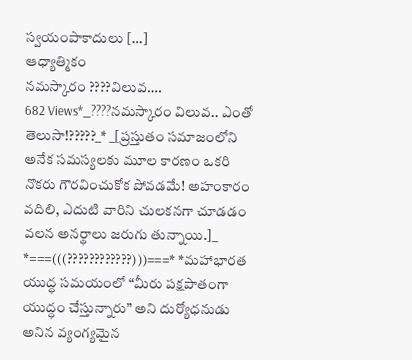స్వయంపాకాదులు […]
ఆధ్యాత్మికం
నమస్కారం ????విలువ….
682 Views*_????నమస్కారం విలువ.. ఎంతో తెలుసా!?????_* _[ప్రస్తుతం సమాజంలోని అనేక సమస్యలకు మూల కారణం ఒకరి నొకరు గౌరవించుకోక పోవడమే! అహంకారం వదిలి, ఎదుటి వారిని చులకనగా చూడడం వలన అనర్థాలు జరుగు తున్నాయి.]_ *===(((????????????)))===* *మహాభారత యుద్ధ సమయంలో “మీరు పక్షపాతంగా యుద్ధం చేస్తున్నారు” అని దుర్యోధనుడు అనిన వ్యంగ్యమైన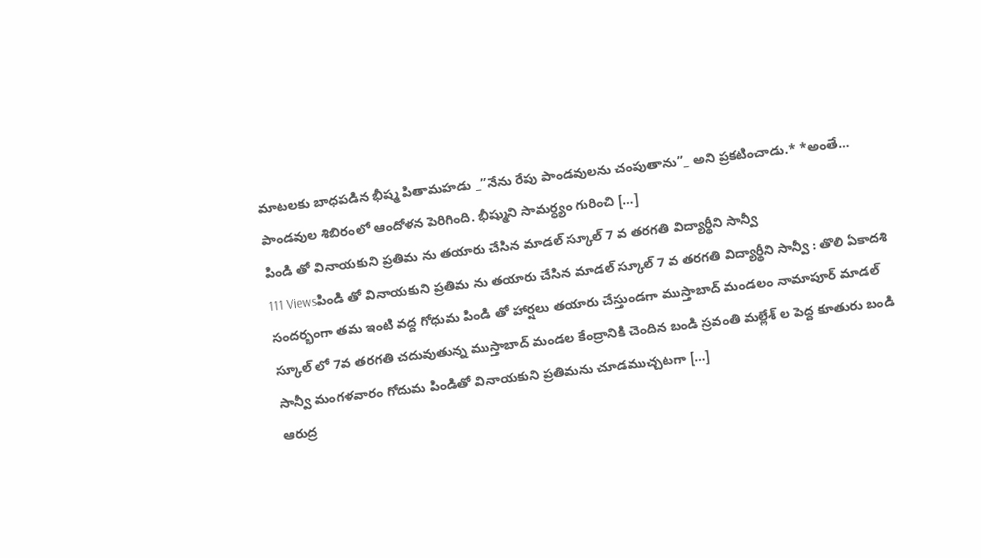మాటలకు బాధపడిన భీష్మ పితామహడు _”నేను రేపు పాండవులను చంపుతాను”_ అని ప్రకటించాడు.* *అంతే… పాండవుల శిబిరంలో ఆందోళన పెరిగింది. భీష్ముని సామర్ధ్యం గురించి […]
పిండి తో వినాయకుని ప్రతిమ ను తయారు చేసిన మాడల్ స్కూల్ 7 వ తరగతి విద్యార్థీని సాన్వీ
111 Viewsపిండి తో వినాయకుని ప్రతిమ ను తయారు చేసిన మాడల్ స్కూల్ 7 వ తరగతి విద్యార్థీని సాన్వీ : తొలి ఏకాదశి సందర్భంగా తమ ఇంటి వద్ద గోధుమ పిండి తో హార్షలు తయారు చేస్తుండగా ముస్తాబాద్ మండలం నామాపూర్ మాడల్ స్కూల్ లో 7వ తరగతి చదువుతున్న ముస్తాబాద్ మండల కేంద్రానికి చెందిన బండి స్రవంతి మల్లేశ్ ల పెద్ద కూతురు బండి సాన్వీ మంగళవారం గోదుమ పిండితో వినాయకుని ప్రతిమను చూడముచ్చటగా […]
ఆరుద్ర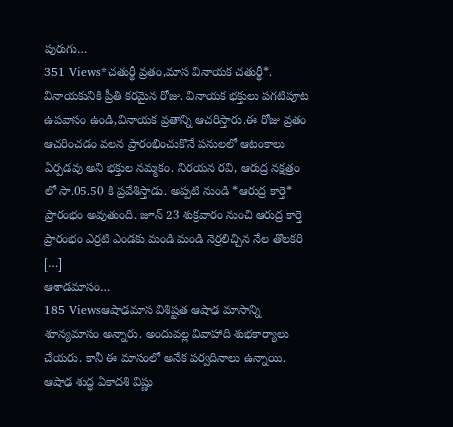పురుగు…
351 Views*చతుర్థీ వ్రతం,మాస వినాయక చతుర్థీ*. వినాయకునికి ప్రీతి కరమైన రోజు. వినాయక భక్తులు పగటిపూట ఉపవాసం ఉండి,వినాయక వ్రతాన్ని ఆచరిస్తారు.ఈ రోజు వ్రతం ఆచరించడం వలన ప్రారంభించుకొనే పనులలో ఆటంకాలు ఏర్పడవు అని భక్తుల నమ్మకం. నిరయన రవి, ఆరుద్ర నక్షత్రం లో సా.05.50 కి ప్రవేశిస్తాడు. అప్పటి నుండి *ఆరుద్ర కార్తె* ప్రారంభం అవుతుంది. జూన్ 23 శుక్రవారం నుంచి ఆరుద్ర కార్తె ప్రారంభం ఎర్రటి ఎండకు మండి మండి నెర్రలిచ్చిన నేల తొలకరి […]
ఆశాడమాసం…
185 Viewsఆషాఢమాస విశిష్టత ఆషాఢ మాసాన్ని శూన్యమాసం అన్నారు. అందువల్ల వివాహాది శుభకార్యాలు చేయరు. కానీ ఈ మాసంలో అనేక పర్వదినాలు ఉన్నాయి. ఆషాఢ శుద్ధ ఏకాదశి విష్ణు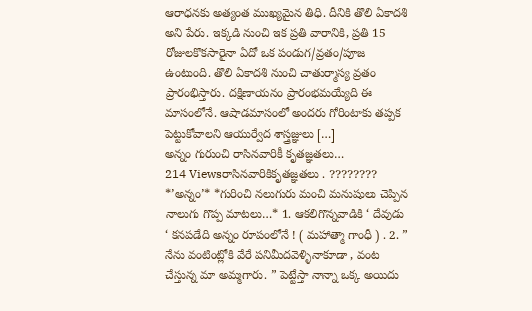ఆరాధనకు అత్యంత ముఖ్యమైన తిధి. దీనికి తొలి ఏకాదశి అని పేరు. ఇక్కడి నుంచి ఇక ప్రతి వారానికి, ప్రతి 15 రోజులకొకసారైనా ఏదో ఒక పండుగ/వ్రతం/పూజ ఉంటుంది. తొలి ఏకాదశి నుంచి చాతుర్మాస్య వ్రతం ప్రారంభిస్తారు. దక్షిణాయనం ప్రారంభమయ్యేది ఈ మాసంలోనే. ఆషాడమాసంలో అందరు గోరింటాకు తప్పక పెట్టుకోవాలని ఆయుర్వేద శాస్త్రజ్ఞులు […]
అన్నం గురుంచి రాసినవారికీ కృతజ్ఞతలు…
214 Viewsరాసినవారికికృతజ్ఞతలు . ???????? *’అన్నం’* *గురించి నలుగురు మంచి మనుషులు చెప్పిన నాలుగు గొప్ప మాటలు…* 1. ఆకలిగొన్నవాడికి ‘ దేవుడు ‘ కనపడేది అన్నం రూపంలోనే ! ( మహాత్మా గాంధీ ) . 2. ” నేను వంటింట్లోకి వేరే పనిమీదవెళ్ళినాకూడా , వంట చేస్తున్న మా అమ్మగారు. ” పెట్టేస్తా నాన్నా ఒక్క అయిదు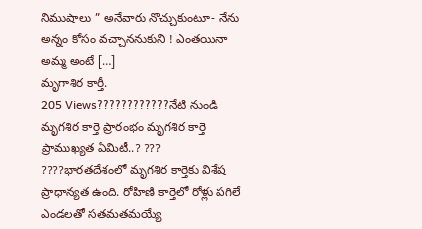నిముషాలు ” అనేవారు నొచ్చుకుంటూ- నేను అన్నం కోసం వచ్చాననుకుని ! ఎంతయినా అమ్మ అంటే […]
మృగాశిర కార్తీ.
205 Views????????????నేటి నుండి మృగశిర కార్తె ప్రారంభం మృగశిర కార్తె ప్రాముఖ్యత ఏమిటీ..? ??? ????భారతదేశంలో మృగశిర కార్తెకు విశేష ప్రాధాన్యత ఉంది. రోహిణి కార్తెలో రోళ్లు పగిలే ఎండలతో సతమతమయ్యే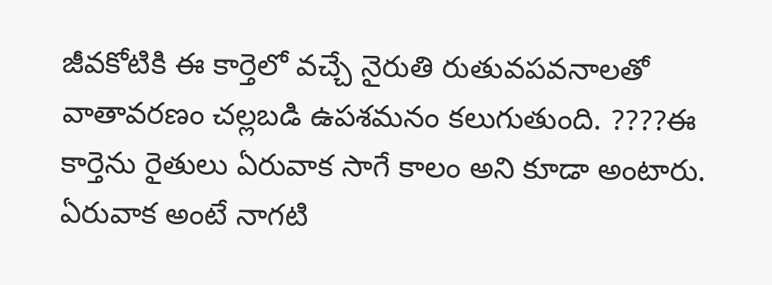జీవకోటికి ఈ కార్తెలో వచ్చే నైరుతి రుతువపవనాలతో వాతావరణం చల్లబడి ఉపశమనం కలుగుతుంది. ????ఈ కార్తెను రైతులు ఏరువాక సాగే కాలం అని కూడా అంటారు. ఏరువాక అంటే నాగటి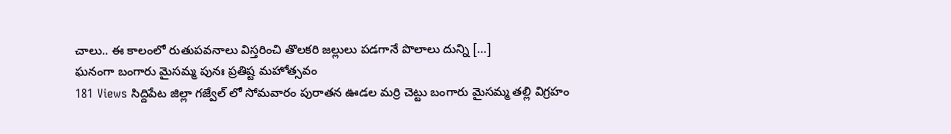చాలు.. ఈ కాలంలో రుతుపవనాలు విస్తరించి తొలకరి జల్లులు పడగానే పొలాలు దున్ని […]
ఘనంగా బంగారు మైసమ్మ పునః ప్రతిష్ట మహోత్సవం
181 Views సిద్దిపేట జిల్లా గజ్వేల్ లో సోమవారం పురాతన ఊడల మర్రి చెట్టు బంగారు మైసమ్మ తల్లి విగ్రహం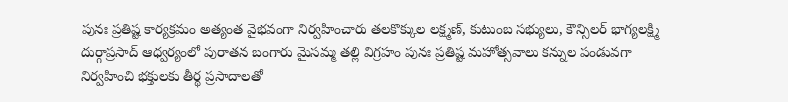పునః ప్రతిష్ట కార్యక్రమం అత్యంత వైభవంగా నిర్వహించారు తలకొక్కుల లక్ష్మణ్, కుటుంబ సభ్యులు, కౌన్సిలర్ భాగ్యలక్ష్మి దుర్గాప్రసాద్ ఆధ్వర్యంలో పురాతన బంగారు మైసమ్మ తల్లి విగ్రహం పునః ప్రతిష్ట మహోత్సవాలు కన్నుల పండువగా నిర్వహించి భక్తులకు తీర్థ ప్రసాదాలతో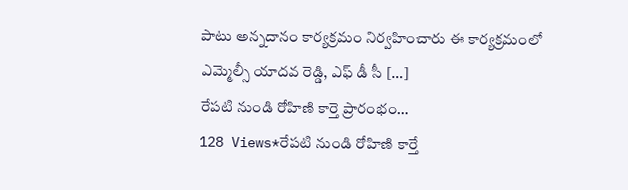పాటు అన్నదానం కార్యక్రమం నిర్వహించారు ఈ కార్యక్రమంలో ఎమ్మెల్సీ యాదవ రెడ్డి, ఎఫ్ డీ సీ […]
రేపటి నుండి రోహిణి కార్తె ప్రారంభం…
128 Views*రేపటి నుండి రోహిణి కార్తే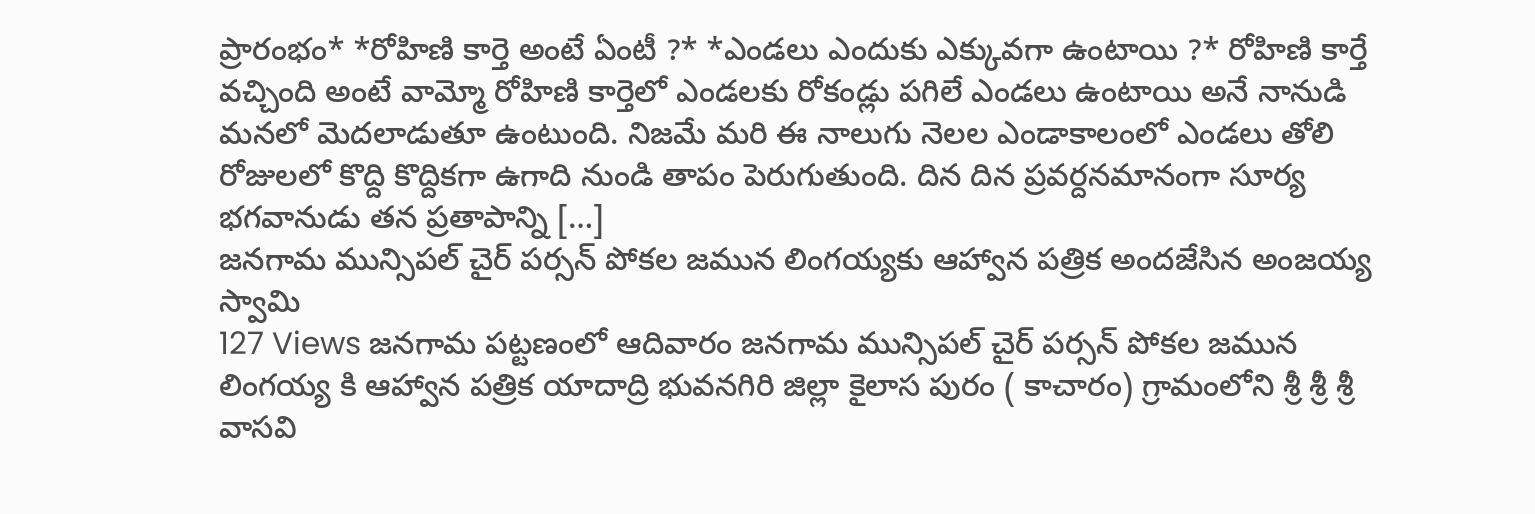ప్రారంభం* *రోహిణి కార్తె అంటే ఏంటీ ?* *ఎండలు ఎందుకు ఎక్కువగా ఉంటాయి ?* రోహిణి కార్తే వచ్చింది అంటే వామ్మో రోహిణి కార్తెలో ఎండలకు రోకండ్లు పగిలే ఎండలు ఉంటాయి అనే నానుడి మనలో మెదలాడుతూ ఉంటుంది. నిజమే మరి ఈ నాలుగు నెలల ఎండాకాలంలో ఎండలు తోలి రోజులలో కొద్ది కొద్దికగా ఉగాది నుండి తాపం పెరుగుతుంది. దిన దిన ప్రవర్దనమానంగా సూర్య భగవానుడు తన ప్రతాపాన్ని […]
జనగామ మున్సిపల్ చైర్ పర్సన్ పోకల జమున లింగయ్యకు ఆహ్వాన పత్రిక అందజేసిన అంజయ్య స్వామి
127 Views జనగామ పట్టణంలో ఆదివారం జనగామ మున్సిపల్ చైర్ పర్సన్ పోకల జమున లింగయ్య కి ఆహ్వాన పత్రిక యాదాద్రి భువనగిరి జిల్లా కైలాస పురం ( కాచారం) గ్రామంలోని శ్రీ శ్రీ శ్రీ వాసవి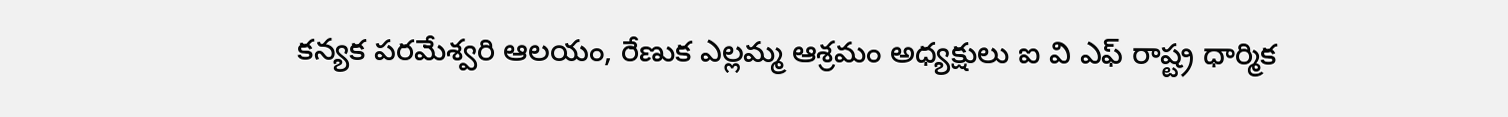కన్యక పరమేశ్వరి ఆలయం, రేణుక ఎల్లమ్మ ఆశ్రమం అధ్యక్షులు ఐ వి ఎఫ్ రాష్ట్ర ధార్మిక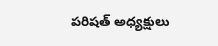పరిషత్ అధ్యక్షులు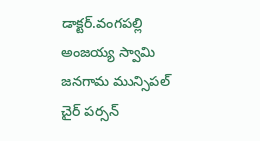డాక్టర్.వంగపల్లి అంజయ్య స్వామి జనగామ మున్సిపల్ చైర్ పర్సన్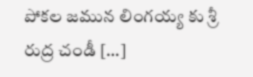పోకల జమున లింగయ్య కు శ్రీ రుద్ర చండీ […]